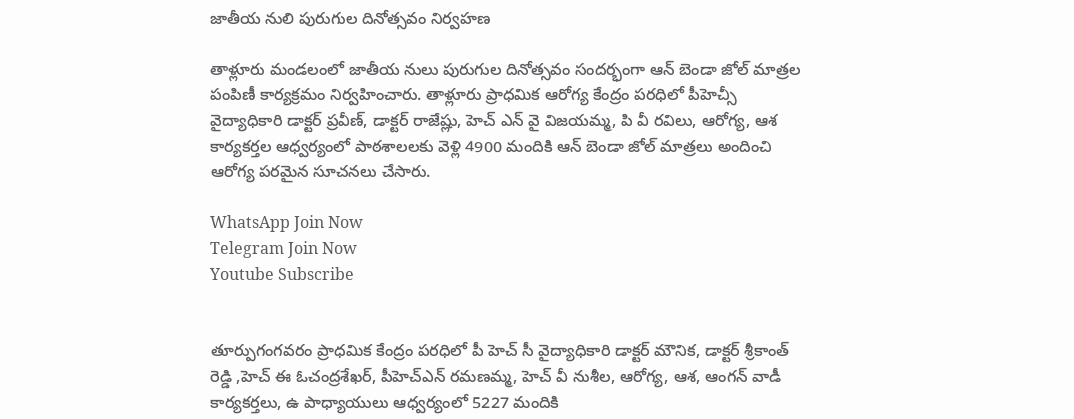జాతీయ నులి పురుగుల దినోత్సవం నిర్వహణ

తాళ్లూరు మండలంలో జాతీయ నులు పురుగుల దినోత్సవం సందర్భంగా ఆన్ బెండా జోల్ మాత్రల పంపిణీ కార్యక్రమం నిర్వహించారు. తాళ్లూరు ప్రాధమిక ఆరోగ్య కేంద్రం పరధిలో పీహెచ్సీ వైద్యాధికారి డాక్టర్ ప్రవీణ్, డాక్టర్ రాజేష్లు, హెచ్ ఎన్ వై విజయమ్మ, పి వీ రవిలు, ఆరోగ్య, ఆశ కార్యకర్తల ఆధ్వర్యంలో పాఠశాలలకు వెళ్లి 4900 మందికి ఆన్ బెండా జోల్ మాత్రలు అందించి ఆరోగ్య పరమైన సూచనలు చేసారు.

WhatsApp Join Now
Telegram Join Now
Youtube Subscribe


తూర్పుగంగవరం ప్రాధమిక కేంద్రం పరధిలో పీ హెచ్ సీ వైద్యాధికారి డాక్టర్ మౌనిక, డాక్టర్ శ్రీకాంత్ రెడ్డి ,హెచ్ ఈ ఓచంద్రశేఖర్, పీహెచ్ఎన్ రమణమ్మ, హెచ్ వీ నుశీల, ఆరోగ్య, ఆశ, ఆంగన్ వాడీ కార్యకర్తలు, ఉ పాధ్యాయులు ఆధ్వర్యంలో 5227 మందికి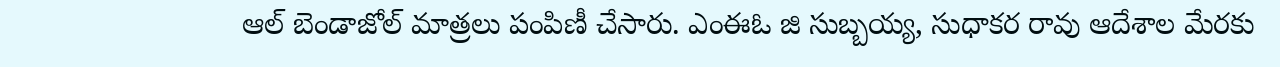ఆల్ బెండాజోల్ మాత్రలు పంపిణీ చేసారు. ఎంఈఓ జి సుబ్బయ్య, సుధాకర రావు ఆదేశాల మేరకు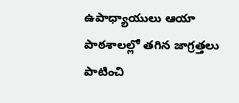ఉపాధ్యాయులు ఆయా పాఠశాలల్లో తగిన జాగ్రత్తలు పాటించి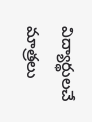విద్యార్థులచే మాత్రలు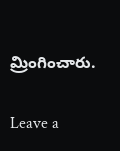మ్రింగించారు.

Leave a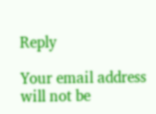Reply

Your email address will not be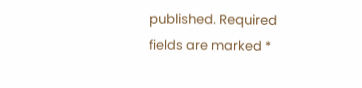published. Required fields are marked *